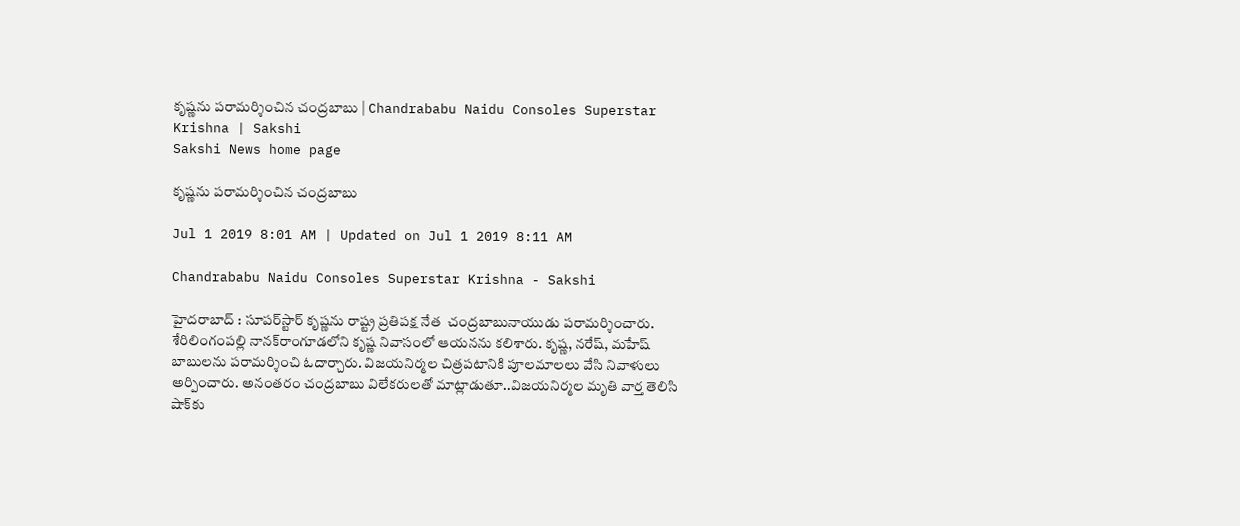కృష్ణను పరామర్శించిన చంద్రబాబు | Chandrababu Naidu Consoles Superstar Krishna | Sakshi
Sakshi News home page

కృష్ణను పరామర్శించిన చంద్రబాబు

Jul 1 2019 8:01 AM | Updated on Jul 1 2019 8:11 AM

Chandrababu Naidu Consoles Superstar Krishna - Sakshi

హైదరాబాద్ ‌: సూపర్‌స్టార్‌ కృష్ణను రాష్ట్ర ప్రతిపక్ష నేత  చంద్రబాబునాయుడు పరామర్శించారు. శేరిలింగంపల్లి నానక్‌రాంగూడలోని కృష్ణ నివాసంలో ఆయనను కలిశారు. కృష్ణ, నరేష్, మహేష్‌ బాబులను పరామర్శించి ఓదార్చారు. విజయనిర్మల చిత్రపటానికి పూలమాలలు వేసి నివాళులు అర్పించారు. అనంతరం చంద్రబాబు విలేకరులతో మాట్లాడుతూ..విజయనిర్మల మృతి వార్త తెలిసి షాక్‌కు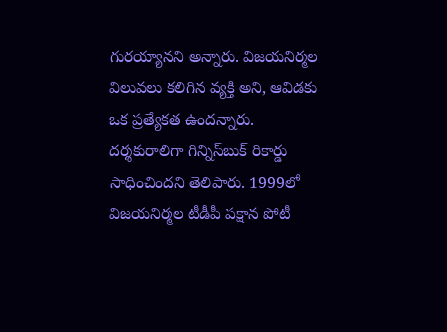గురయ్యానని అన్నారు. విజయనిర్మల విలువలు కలిగిన వ్యక్తి అని, ఆవిడకు ఒక ప్రత్యేకత ఉందన్నారు. దర్శకురాలిగా గిన్నిస్‌బుక్‌ రికార్డు సాధించిందని తెలిపారు. 1999లో విజయనిర్మల టీడీపీ పక్షాన పోటీ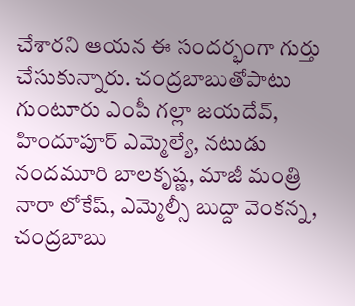చేశారని ఆయన ఈ సందర్భంగా గుర్తు చేసుకున్నారు. చంద్రబాబుతోపాటు గుంటూరు ఎంపీ గల్లా జయదేవ్, హిందూపూర్‌ ఎమ్మెల్యే, నటుడు నందమూరి బాలకృష్ణ, మాజీ మంత్రి నారా లోకేష్, ఎమ్మెల్సీ బుద్దా వెంకన్న, చంద్రబాబు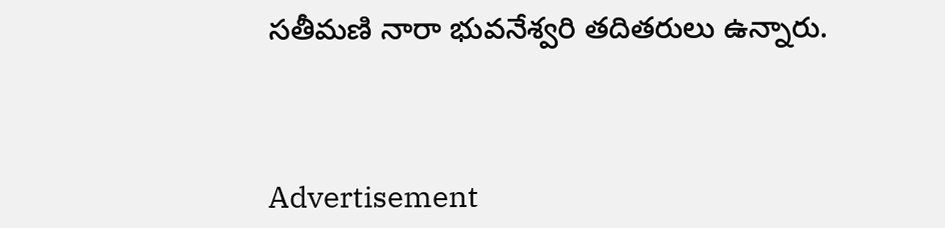సతీమణి నారా భువనేశ్వరి తదితరులు ఉన్నారు.



Advertisement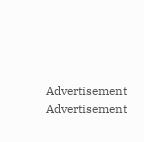Advertisement
Advertisement